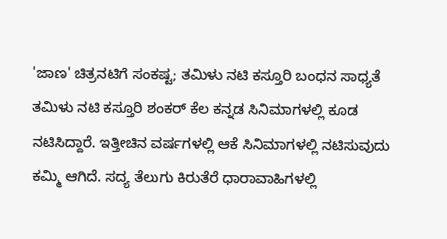'ಜಾಣ' ಚಿತ್ರನಟಿಗೆ ಸಂಕಷ್ಟ; ತಮಿಳು ನಟಿ ಕಸ್ತೂರಿ ಬಂಧನ ಸಾಧ್ಯತೆ
ತಮಿಳು ನಟಿ ಕಸ್ತೂರಿ ಶಂಕರ್ ಕೆಲ ಕನ್ನಡ ಸಿನಿಮಾಗಳಲ್ಲಿ ಕೂಡ ನಟಿಸಿದ್ದಾರೆ. ಇತ್ತೀಚಿನ ವರ್ಷಗಳಲ್ಲಿ ಆಕೆ ಸಿನಿಮಾಗಳಲ್ಲಿ ನಟಿಸುವುದು ಕಮ್ಮಿ ಆಗಿದೆ. ಸದ್ಯ ತೆಲುಗು ಕಿರುತೆರೆ ಧಾರಾವಾಹಿಗಳಲ್ಲಿ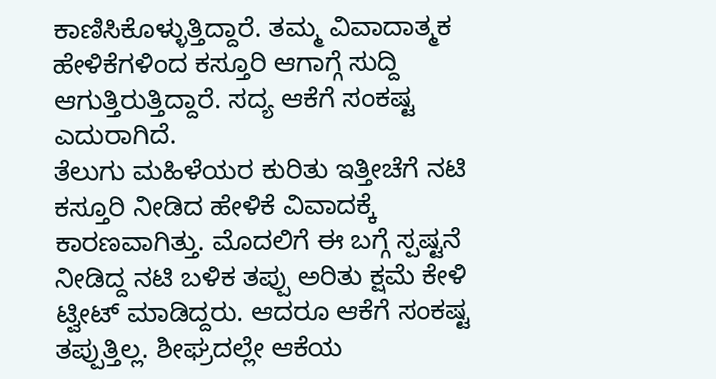ಕಾಣಿಸಿಕೊಳ್ಳುತ್ತಿದ್ದಾರೆ. ತಮ್ಮ ವಿವಾದಾತ್ಮಕ ಹೇಳಿಕೆಗಳಿಂದ ಕಸ್ತೂರಿ ಆಗಾಗ್ಗೆ ಸುದ್ದಿ ಆಗುತ್ತಿರುತ್ತಿದ್ದಾರೆ. ಸದ್ಯ ಆಕೆಗೆ ಸಂಕಷ್ಟ ಎದುರಾಗಿದೆ.
ತೆಲುಗು ಮಹಿಳೆಯರ ಕುರಿತು ಇತ್ತೀಚೆಗೆ ನಟಿ ಕಸ್ತೂರಿ ನೀಡಿದ ಹೇಳಿಕೆ ವಿವಾದಕ್ಕೆ ಕಾರಣವಾಗಿತ್ತು. ಮೊದಲಿಗೆ ಈ ಬಗ್ಗೆ ಸ್ಪಷ್ಟನೆ ನೀಡಿದ್ದ ನಟಿ ಬಳಿಕ ತಪ್ಪು ಅರಿತು ಕ್ಷಮೆ ಕೇಳಿ ಟ್ವೀಟ್ ಮಾಡಿದ್ದರು. ಆದರೂ ಆಕೆಗೆ ಸಂಕಷ್ಟ ತಪ್ಪುತ್ತಿಲ್ಲ. ಶೀಘ್ರದಲ್ಲೇ ಆಕೆಯ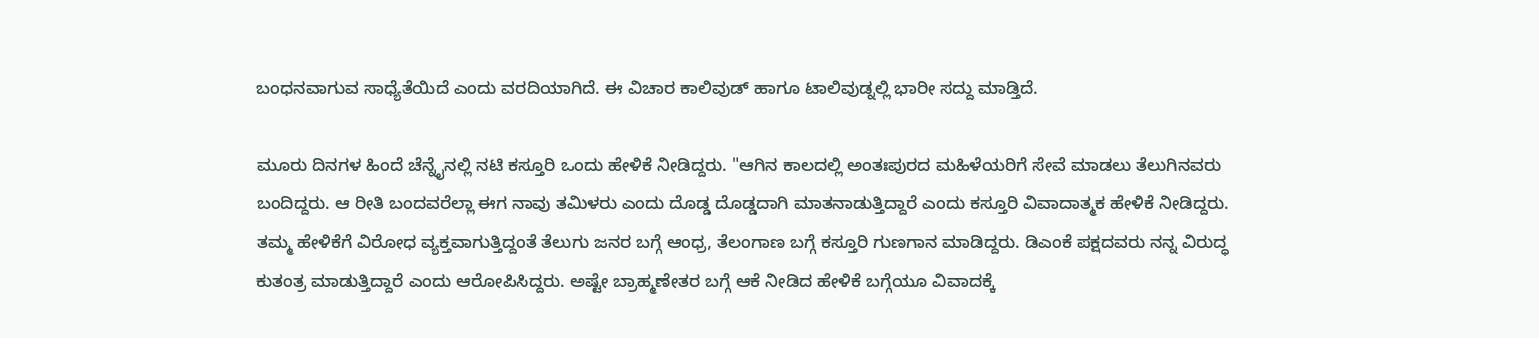ಬಂಧನವಾಗುವ ಸಾಧ್ಯೆತೆಯಿದೆ ಎಂದು ವರದಿಯಾಗಿದೆ. ಈ ವಿಚಾರ ಕಾಲಿವುಡ್ ಹಾಗೂ ಟಾಲಿವುಡ್ನಲ್ಲಿ ಭಾರೀ ಸದ್ದು ಮಾಡ್ತಿದೆ.

ಮೂರು ದಿನಗಳ ಹಿಂದೆ ಚೆನ್ನೈನಲ್ಲಿ ನಟಿ ಕಸ್ತೂರಿ ಒಂದು ಹೇಳಿಕೆ ನೀಡಿದ್ದರು. "ಆಗಿನ ಕಾಲದಲ್ಲಿ ಅಂತಃಪುರದ ಮಹಿಳೆಯರಿಗೆ ಸೇವೆ ಮಾಡಲು ತೆಲುಗಿನವರು ಬಂದಿದ್ದರು. ಆ ರೀತಿ ಬಂದವರೆಲ್ಲಾ ಈಗ ನಾವು ತಮಿಳರು ಎಂದು ದೊಡ್ಡ ದೊಡ್ಡದಾಗಿ ಮಾತನಾಡುತ್ತಿದ್ದಾರೆ ಎಂದು ಕಸ್ತೂರಿ ವಿವಾದಾತ್ಮಕ ಹೇಳಿಕೆ ನೀಡಿದ್ದರು.
ತಮ್ಮ ಹೇಳಿಕೆಗೆ ವಿರೋಧ ವ್ಯಕ್ತವಾಗುತ್ತಿದ್ದಂತೆ ತೆಲುಗು ಜನರ ಬಗ್ಗೆ ಆಂಧ್ರ, ತೆಲಂಗಾಣ ಬಗ್ಗೆ ಕಸ್ತೂರಿ ಗುಣಗಾನ ಮಾಡಿದ್ದರು. ಡಿಎಂಕೆ ಪಕ್ಷದವರು ನನ್ನ ವಿರುದ್ಧ ಕುತಂತ್ರ ಮಾಡುತ್ತಿದ್ದಾರೆ ಎಂದು ಆರೋಪಿಸಿದ್ದರು. ಅಷ್ಟೇ ಬ್ರಾಹ್ಮಣೇತರ ಬಗ್ಗೆ ಆಕೆ ನೀಡಿದ ಹೇಳಿಕೆ ಬಗ್ಗೆಯೂ ವಿವಾದಕ್ಕೆ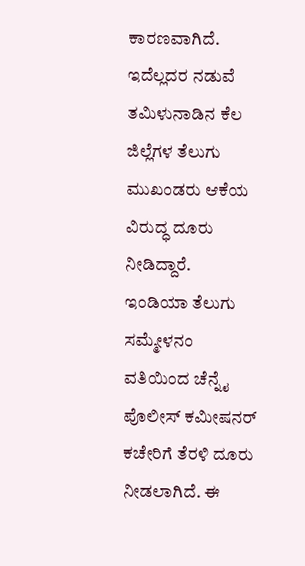ಕಾರಣವಾಗಿದೆ. ಇದೆಲ್ಲದರ ನಡುವೆ ತಮಿಳುನಾಡಿನ ಕೆಲ ಜಿಲ್ಲೆಗಳ ತೆಲುಗು ಮುಖಂಡರು ಆಕೆಯ ವಿರುದ್ಧ ದೂರು ನೀಡಿದ್ದಾರೆ.
ಇಂಡಿಯಾ ತೆಲುಗು ಸಮ್ಮೇಳನಂ ವತಿಯಿಂದ ಚೆನ್ನೈ ಪೊಲೀಸ್ ಕಮೀಷನರ್ ಕಚೇರಿಗೆ ತೆರಳಿ ದೂರು ನೀಡಲಾಗಿದೆ. ಈ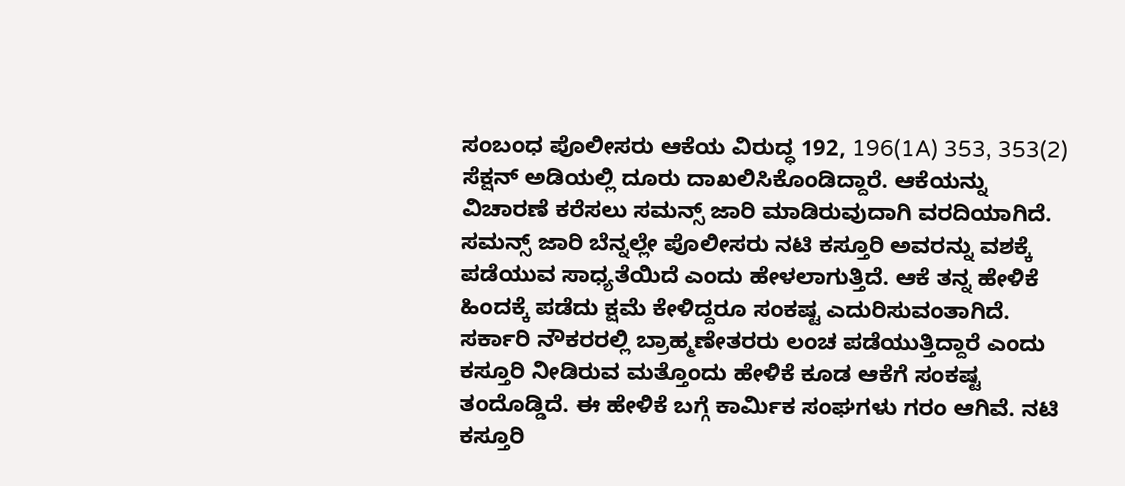ಸಂಬಂಧ ಪೊಲೀಸರು ಆಕೆಯ ವಿರುದ್ಧ 192, 196(1A) 353, 353(2) ಸೆಕ್ಷನ್ ಅಡಿಯಲ್ಲಿ ದೂರು ದಾಖಲಿಸಿಕೊಂಡಿದ್ದಾರೆ. ಆಕೆಯನ್ನು ವಿಚಾರಣೆ ಕರೆಸಲು ಸಮನ್ಸ್ ಜಾರಿ ಮಾಡಿರುವುದಾಗಿ ವರದಿಯಾಗಿದೆ.
ಸಮನ್ಸ್ ಜಾರಿ ಬೆನ್ನಲ್ಲೇ ಪೊಲೀಸರು ನಟಿ ಕಸ್ತೂರಿ ಅವರನ್ನು ವಶಕ್ಕೆ ಪಡೆಯುವ ಸಾಧ್ಯತೆಯಿದೆ ಎಂದು ಹೇಳಲಾಗುತ್ತಿದೆ. ಆಕೆ ತನ್ನ ಹೇಳಿಕೆ ಹಿಂದಕ್ಕೆ ಪಡೆದು ಕ್ಷಮೆ ಕೇಳಿದ್ದರೂ ಸಂಕಷ್ಟ ಎದುರಿಸುವಂತಾಗಿದೆ.
ಸರ್ಕಾರಿ ನೌಕರರಲ್ಲಿ ಬ್ರಾಹ್ಮಣೇತರರು ಲಂಚ ಪಡೆಯುತ್ತಿದ್ದಾರೆ ಎಂದು ಕಸ್ತೂರಿ ನೀಡಿರುವ ಮತ್ತೊಂದು ಹೇಳಿಕೆ ಕೂಡ ಆಕೆಗೆ ಸಂಕಷ್ಟ ತಂದೊಡ್ಡಿದೆ. ಈ ಹೇಳಿಕೆ ಬಗ್ಗೆ ಕಾರ್ಮಿಕ ಸಂಘಗಳು ಗರಂ ಆಗಿವೆ. ನಟಿ ಕಸ್ತೂರಿ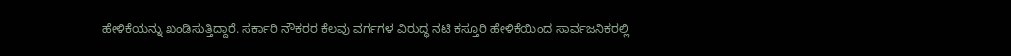ಹೇಳಿಕೆಯನ್ನು ಖಂಡಿಸುತ್ತಿದ್ದಾರೆ. ಸರ್ಕಾರಿ ನೌಕರರ ಕೆಲವು ವರ್ಗಗಳ ವಿರುದ್ಧ ನಟಿ ಕಸ್ತೂರಿ ಹೇಳಿಕೆಯಿಂದ ಸಾರ್ವಜನಿಕರಲ್ಲಿ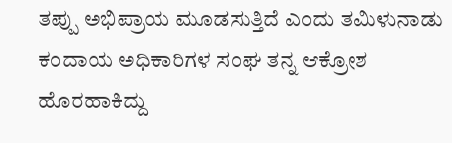ತಪ್ಪು ಅಭಿಪ್ರಾಯ ಮೂಡಸುತ್ತಿದೆ ಎಂದು ತಮಿಳುನಾಡು ಕಂದಾಯ ಅಧಿಕಾರಿಗಳ ಸಂಘ ತನ್ನ ಆಕ್ರೋಶ ಹೊರಹಾಕಿದ್ದು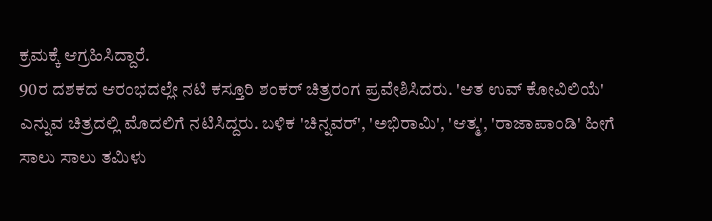ಕ್ರಮಕ್ಕೆ ಆಗ್ರಹಿಸಿದ್ದಾರೆ.
90ರ ದಶಕದ ಆರಂಭದಲ್ಲೇ ನಟಿ ಕಸ್ತೂರಿ ಶಂಕರ್ ಚಿತ್ರರಂಗ ಪ್ರವೇಶಿಸಿದರು. 'ಆತ ಉವ್ ಕೋವಿಲಿಯೆ' ಎನ್ನುವ ಚಿತ್ರದಲ್ಲಿ ಮೊದಲಿಗೆ ನಟಿಸಿದ್ದರು. ಬಳಿಕ 'ಚಿನ್ನವರ್', 'ಅಭಿರಾಮಿ', 'ಆತ್ಮ', 'ರಾಜಾಪಾಂಡಿ' ಹೀಗೆ ಸಾಲು ಸಾಲು ತಮಿಳು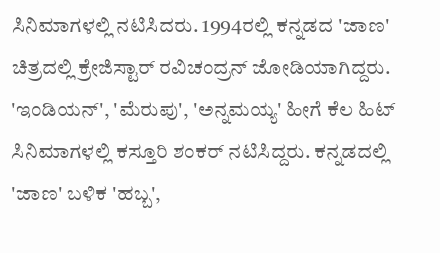ಸಿನಿಮಾಗಳಲ್ಲಿ ನಟಿಸಿದರು. 1994ರಲ್ಲಿ ಕನ್ನಡದ 'ಜಾಣ' ಚಿತ್ರದಲ್ಲಿ ಕ್ರೇಜಿಸ್ಟಾರ್ ರವಿಚಂದ್ರನ್ ಜೋಡಿಯಾಗಿದ್ದರು.
'ಇಂಡಿಯನ್', 'ಮೆರುಪು', 'ಅನ್ನಮಯ್ಯ' ಹೀಗೆ ಕೆಲ ಹಿಟ್ ಸಿನಿಮಾಗಳಲ್ಲಿ ಕಸ್ತೂರಿ ಶಂಕರ್ ನಟಿಸಿದ್ದರು. ಕನ್ನಡದಲ್ಲಿ 'ಜಾಣ' ಬಳಿಕ 'ಹಬ್ಬ',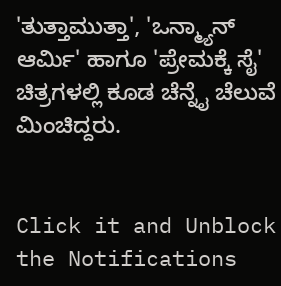'ತುತ್ತಾಮುತ್ತಾ', 'ಒನ್ಮ್ಯಾನ್ ಆರ್ಮಿ' ಹಾಗೂ 'ಪ್ರೇಮಕ್ಕೆ ಸೈ' ಚಿತ್ರಗಳಲ್ಲಿ ಕೂಡ ಚೆನ್ನೈ ಚೆಲುವೆ ಮಿಂಚಿದ್ದರು.


Click it and Unblock the Notifications